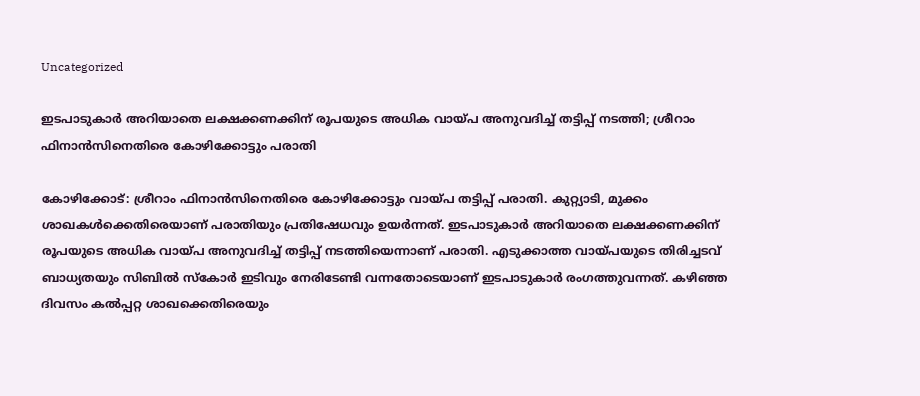Uncategorized

ഇടപാടുകാർ അറിയാതെ ലക്ഷക്കണക്കിന് രൂപയുടെ അധിക വായ്പ അനുവദിച്ച് തട്ടിപ്പ് നടത്തി; ശ്രീറാം ഫിനാൻസിനെതിരെ കോഴിക്കോട്ടും പരാതി

കോഴിക്കോട്: ശ്രീറാം ഫിനാൻസിനെതിരെ കോഴിക്കോട്ടും വായ്‌പ തട്ടിപ്പ് പരാതി. കുറ്റ്യാടി, മുക്കം ശാഖകൾക്കെതിരെയാണ് പരാതിയും പ്രതിഷേധവും ഉയർന്നത്. ഇടപാടുകാർ അറിയാതെ ലക്ഷക്കണക്കിന് രൂപയുടെ അധിക വായ്പ അനുവദിച്ച് തട്ടിപ്പ് നടത്തിയെന്നാണ് പരാതി. എടുക്കാത്ത വായ്‌പയുടെ തിരിച്ചടവ് ബാധ്യതയും സിബിൽ സ്കോർ ഇടിവും നേരിടേണ്ടി വന്നതോടെയാണ് ഇടപാടുകാർ രംഗത്തുവന്നത്. കഴിഞ്ഞ ദിവസം കൽപ്പറ്റ ശാഖക്കെതിരെയും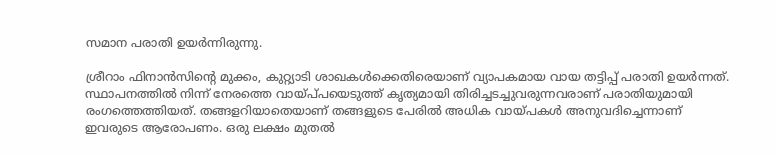സമാന പരാതി ഉയർന്നിരുന്നു.

ശ്രീറാം ഫിനാൻസിൻ്റെ മുക്കം, കുറ്റ്യാടി ശാഖകൾക്കെതിരെയാണ് വ്യാപകമായ വായ തട്ടിപ്പ് പരാതി ഉയർന്നത്. സ്ഥാപനത്തിൽ നിന്ന് നേരത്തെ വായ്പ്‌പയെടുത്ത് കൃത്യമായി തിരിച്ചടച്ചുവരുന്നവരാണ് പരാതിയുമായി രംഗത്തെത്തിയത്. തങ്ങളറിയാതെയാണ് തങ്ങളുടെ പേരിൽ അധിക വായ്‌പകൾ അനുവദിച്ചെന്നാണ് ഇവരുടെ ആരോപണം. ഒരു ലക്ഷം മുതൽ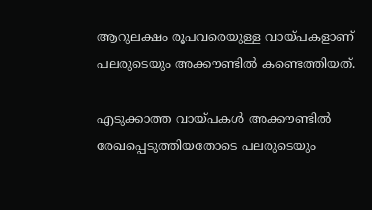ആറുലക്ഷം രൂപവരെയുള്ള വായ്പ‌കളാണ് പലരുടെയും അക്കൗണ്ടിൽ കണ്ടെത്തിയത്.

എടുക്കാത്ത വായ്‌പകൾ അക്കൗണ്ടിൽ രേഖപ്പെടുത്തിയതോടെ പലരുടെയും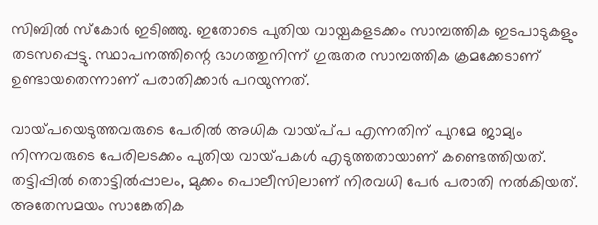സിബിൽ സ്കോർ ഇടിഞ്ഞു. ഇതോടെ പുതിയ വായ്പകളടക്കം സാമ്പത്തിക ഇടപാടുകളും തടസപ്പെട്ടു. സ്ഥാപനത്തിന്റെ ഭാഗത്തുനിന്ന് ഗുരുതര സാമ്പത്തിക ക്രമക്കേടാണ് ഉണ്ടായതെന്നാണ് പരാതിക്കാർ പറയുന്നത്.

വായ്‌പയെടുത്തവരുടെ പേരിൽ അധിക വായ്പ്‌പ എന്നതിന് പുറമേ ജാമ്യം നിന്നവരുടെ പേരിലടക്കം പുതിയ വായ്‌പകൾ എടുത്തതായാണ് കണ്ടെത്തിയത്. തട്ടിപ്പിൽ തൊട്ടിൽപ്പാലം, മുക്കം പൊലീസിലാണ് നിരവധി പേർ പരാതി നൽകിയത്. അതേസമയം സാങ്കേതിക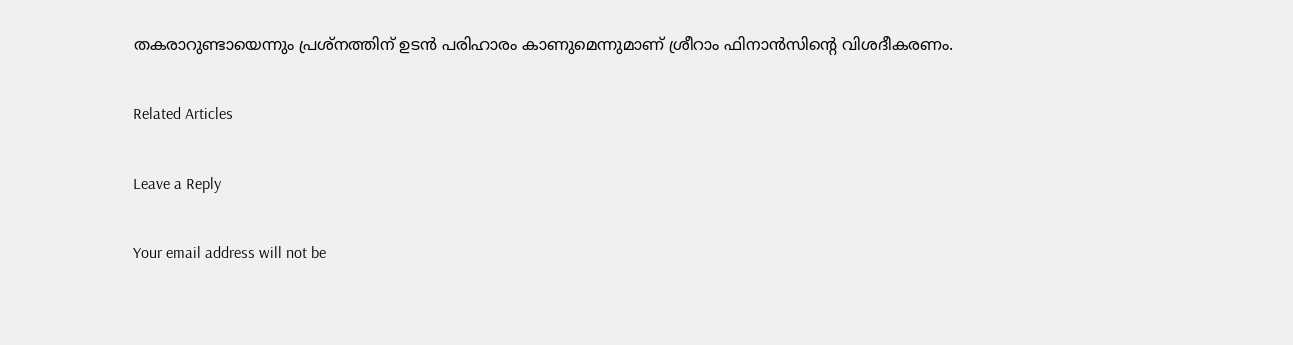തകരാറുണ്ടായെന്നും പ്രശ്‌നത്തിന് ഉടൻ പരിഹാരം കാണുമെന്നുമാണ് ശ്രീറാം ഫിനാൻസിന്റെ വിശദീകരണം.

Related Articles

Leave a Reply

Your email address will not be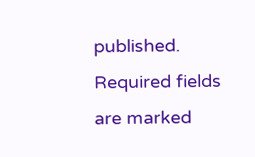published. Required fields are marked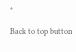*

Back to top button